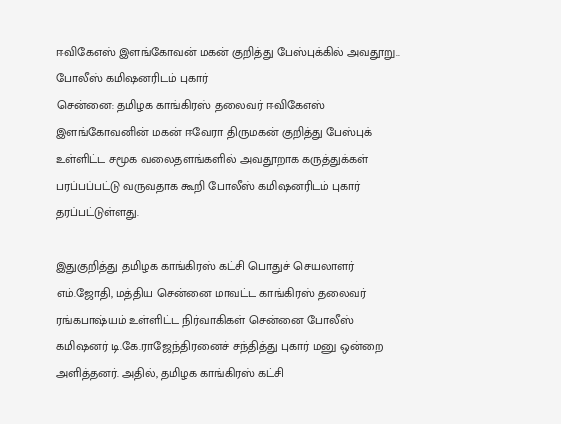ஈவிகேஎஸ் இளங்கோவன் மகன் குறித்து பேஸ்புக்கில் அவதூறு.. போலீஸ் கமிஷனரிடம் புகார்
சென்னை: தமிழக காங்கிரஸ் தலைவர் ஈவிகேஎஸ் இளங்கோவனின் மகன் ஈவேரா திருமகன் குறித்து பேஸ்புக் உள்ளிட்ட சமூக வலைதளங்களில் அவதூறாக கருத்துக்கள் பரப்பப்பட்டு வருவதாக கூறி போலீஸ் கமிஷனரிடம் புகார் தரப்பட்டுள்ளது.

இதுகுறித்து தமிழக காங்கிரஸ் கட்சி பொதுச் செயலாளர் எம்.ஜோதி, மத்திய சென்னை மாவட்ட காங்கிரஸ் தலைவர் ரங்கபாஷ்யம் உள்ளிட்ட நிர்வாகிகள் சென்னை போலீஸ் கமிஷனர் டி.கே.ராஜேந்திரனைச் சந்தித்து புகார் மனு ஒன்றை அளித்தனர். அதில், தமிழக காங்கிரஸ் கட்சி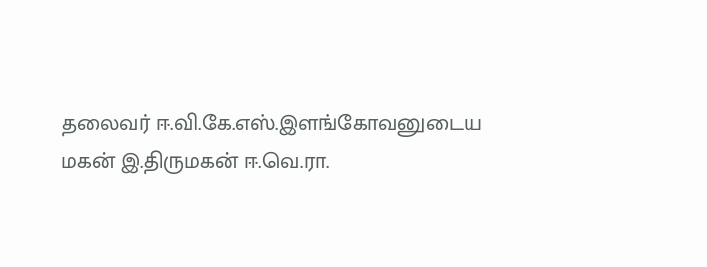தலைவர் ஈ.வி.கே.எஸ்.இளங்கோவனுடைய மகன் இ.திருமகன் ஈ.வெ.ரா.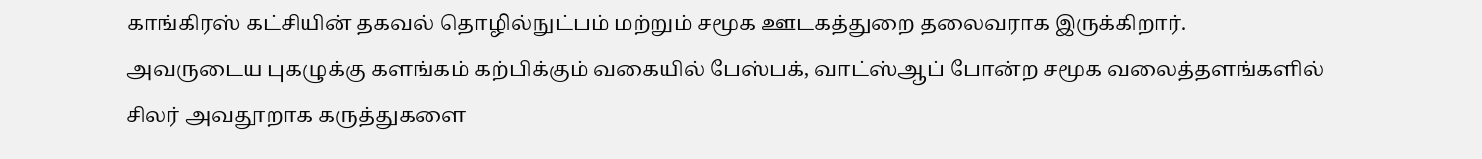காங்கிரஸ் கட்சியின் தகவல் தொழில்நுட்பம் மற்றும் சமூக ஊடகத்துறை தலைவராக இருக்கிறார்.
அவருடைய புகழுக்கு களங்கம் கற்பிக்கும் வகையில் பேஸ்பக், வாட்ஸ்ஆப் போன்ற சமூக வலைத்தளங்களில் சிலர் அவதூறாக கருத்துகளை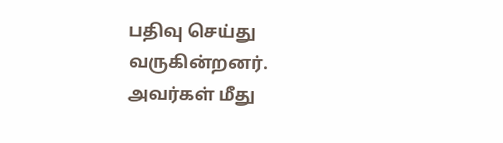பதிவு செய்து வருகின்றனர். அவர்கள் மீது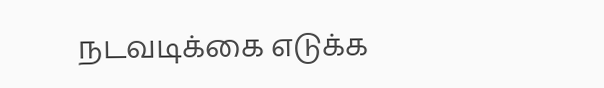நடவடிக்கை எடுக்க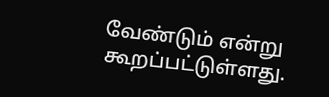வேண்டும் என்று கூறப்பட்டுள்ளது.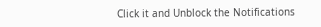Click it and Unblock the Notifications